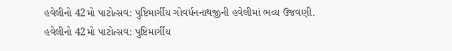હવેલીનો 42મો પાટોત્સવ: પુષ્ટિમાર્ગીય ગોવર્ધનનાથજીની હવેલીમાં ભવ્ય ઉજવણી.
હવેલીનો 42મો પાટોત્સવ: પુષ્ટિમાર્ગીય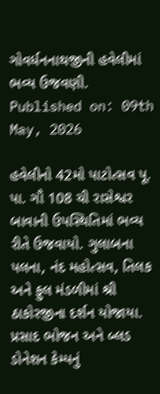ગોવર્ધનનાથજીની હવેલીમાં ભવ્ય ઉજવણી.
Published on: 09th May, 2026

હવેલીનો 42મો પાટોત્સવ પૂ. પા. ગૌ 108 ચી રાસેશ્વર બાવાની ઉપસ્થિતિમાં ભવ્ય રીતે ઉજવાયો. ગુલાબના પલના, નંદ મહોત્સવ, તિલક અને ફુલ મંડળીમાં શ્રી ઠાકોરજીના દર્શન યોજાયા. પ્રસાદ ભોજન અને બ્લડ ડોનેશન કેમ્પનું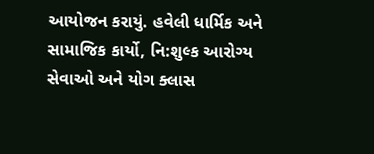આયોજન કરાયું. હવેલી ધાર્મિક અને સામાજિક કાર્યો, નિ:શુલ્ક આરોગ્ય સેવાઓ અને યોગ ક્લાસ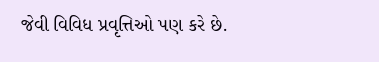જેવી વિવિધ પ્રવૃત્તિઓ પણ કરે છે.